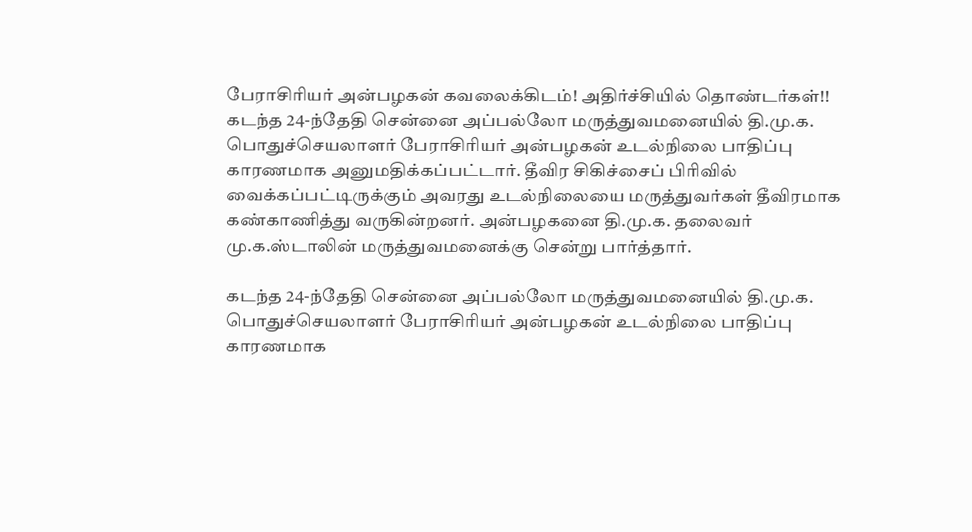பேராசிரியர் அன்பழகன் கவலைக்கிடம்! அதிர்ச்சியில் தொண்டர்கள்!!
கடந்த 24-ந்தேதி சென்னை அப்பல்லோ மருத்துவமனையில் தி.மு.க. பொதுச்செயலாளர் பேராசிரியர் அன்பழகன் உடல்நிலை பாதிப்பு காரணமாக அனுமதிக்கப்பட்டார். தீவிர சிகிச்சைப் பிரிவில் வைக்கப்பட்டிருக்கும் அவரது உடல்நிலையை மருத்துவர்கள் தீவிரமாக கண்காணித்து வருகின்றனர். அன்பழகனை தி.மு.க. தலைவர் மு.க.ஸ்டாலின் மருத்துவமனைக்கு சென்று பார்த்தார்.

கடந்த 24-ந்தேதி சென்னை அப்பல்லோ மருத்துவமனையில் தி.மு.க. பொதுச்செயலாளர் பேராசிரியர் அன்பழகன் உடல்நிலை பாதிப்பு காரணமாக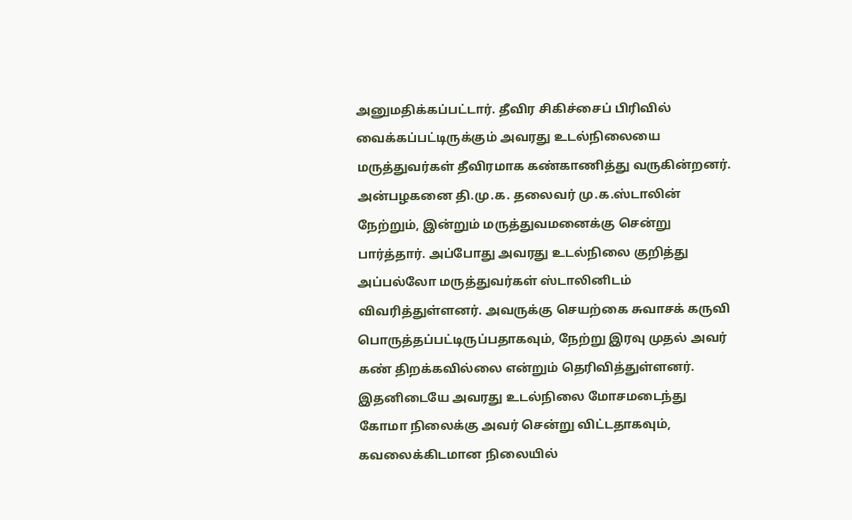அனுமதிக்கப்பட்டார். தீவிர சிகிச்சைப் பிரிவில் வைக்கப்பட்டிருக்கும் அவரது உடல்நிலையை மருத்துவர்கள் தீவிரமாக கண்காணித்து வருகின்றனர்.
அன்பழகனை தி.மு.க. தலைவர் மு.க.ஸ்டாலின் நேற்றும், இன்றும் மருத்துவமனைக்கு சென்று பார்த்தார். அப்போது அவரது உடல்நிலை குறித்து அப்பல்லோ மருத்துவர்கள் ஸ்டாலினிடம் விவரித்துள்ளனர். அவருக்கு செயற்கை சுவாசக் கருவி பொருத்தப்பட்டிருப்பதாகவும், நேற்று இரவு முதல் அவர் கண் திறக்கவில்லை என்றும் தெரிவித்துள்ளனர்.
இதனிடையே அவரது உடல்நிலை மோசமடைந்து கோமா நிலைக்கு அவர் சென்று விட்டதாகவும், கவலைக்கிடமான நிலையில்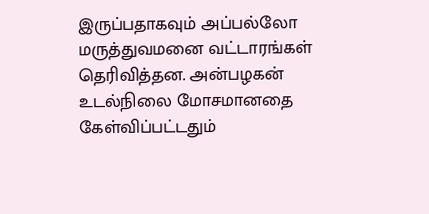இருப்பதாகவும் அப்பல்லோ மருத்துவமனை வட்டாரங்கள் தெரிவித்தன. அன்பழகன் உடல்நிலை மோசமானதை கேள்விப்பட்டதும்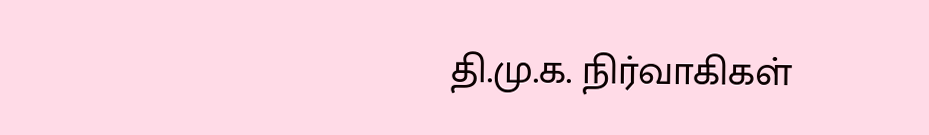தி.மு.க. நிர்வாகிகள்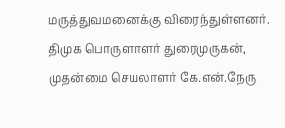மருத்துவமனைக்கு விரைந்துள்ளனர். திமுக பொருளாளர் துரைமுருகன், முதன்மை செயலாளர் கே.என்.நேரு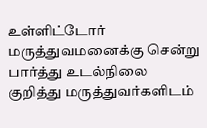உள்ளிட்டோர் மருத்துவமனைக்கு சென்று பார்த்து உடல்நிலை குறித்து மருத்துவர்களிடம்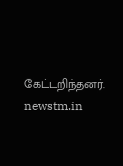கேட்டறிந்தனர்.
newstm.in